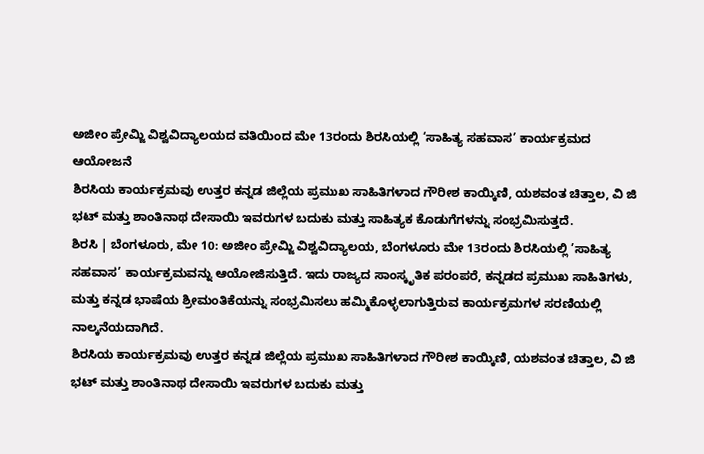ಅಜೀಂ ಪ್ರೇಮ್ಜಿ ವಿಶ್ವವಿದ್ಯಾಲಯದ ವತಿಯಿಂದ ಮೇ 13ರಂದು ಶಿರಸಿಯಲ್ಲಿ ‘ಸಾಹಿತ್ಯ ಸಹವಾಸ’ ಕಾರ್ಯಕ್ರಮದ ಆಯೋಜನೆ
ಶಿರಸಿಯ ಕಾರ್ಯಕ್ರಮವು ಉತ್ತರ ಕನ್ನಡ ಜಿಲ್ಲೆಯ ಪ್ರಮುಖ ಸಾಹಿತಿಗಳಾದ ಗೌರೀಶ ಕಾಯ್ಕಿಣಿ, ಯಶವಂತ ಚಿತ್ತಾಲ, ವಿ ಜಿ ಭಟ್ ಮತ್ತು ಶಾಂತಿನಾಥ ದೇಸಾಯಿ ಇವರುಗಳ ಬದುಕು ಮತ್ತು ಸಾಹಿತ್ಯಕ ಕೊಡುಗೆಗಳನ್ನು ಸಂಭ್ರಮಿಸುತ್ತದೆ.
ಶಿರಸಿ | ಬೆಂಗಳೂರು, ಮೇ 10: ಅಜೀಂ ಪ್ರೇಮ್ಜಿ ವಿಶ್ವವಿದ್ಯಾಲಯ, ಬೆಂಗಳೂರು ಮೇ 13ರಂದು ಶಿರಸಿಯಲ್ಲಿ ’ಸಾಹಿತ್ಯ ಸಹವಾಸ’ ಕಾರ್ಯಕ್ರಮವನ್ನು ಆಯೋಜಿಸುತ್ತಿದೆ. ಇದು ರಾಜ್ಯದ ಸಾಂಸ್ಕೃತಿಕ ಪರಂಪರೆ, ಕನ್ನಡದ ಪ್ರಮುಖ ಸಾಹಿತಿಗಳು, ಮತ್ತು ಕನ್ನಡ ಭಾಷೆಯ ಶ್ರೀಮಂತಿಕೆಯನ್ನು ಸಂಭ್ರಮಿಸಲು ಹಮ್ಮಿಕೊಳ್ಳಲಾಗುತ್ತಿರುವ ಕಾರ್ಯಕ್ರಮಗಳ ಸರಣಿಯಲ್ಲಿ ನಾಲ್ಕನೆಯದಾಗಿದೆ.
ಶಿರಸಿಯ ಕಾರ್ಯಕ್ರಮವು ಉತ್ತರ ಕನ್ನಡ ಜಿಲ್ಲೆಯ ಪ್ರಮುಖ ಸಾಹಿತಿಗಳಾದ ಗೌರೀಶ ಕಾಯ್ಕಿಣಿ, ಯಶವಂತ ಚಿತ್ತಾಲ, ವಿ ಜಿ ಭಟ್ ಮತ್ತು ಶಾಂತಿನಾಥ ದೇಸಾಯಿ ಇವರುಗಳ ಬದುಕು ಮತ್ತು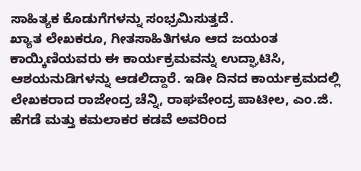ಸಾಹಿತ್ಯಕ ಕೊಡುಗೆಗಳನ್ನು ಸಂಭ್ರಮಿಸುತ್ತದೆ.
ಖ್ಯಾತ ಲೇಖಕರೂ, ಗೀತಸಾಹಿತಿಗಳೂ ಆದ ಜಯಂತ ಕಾಯ್ಕಿಣಿಯವರು ಈ ಕಾರ್ಯಕ್ರಮವನ್ನು ಉದ್ಘಾಟಿಸಿ, ಆಶಯನುಡಿಗಳನ್ನು ಆಡಲಿದ್ದಾರೆ. ಇಡೀ ದಿನದ ಕಾರ್ಯಕ್ರಮದಲ್ಲಿ ಲೇಖಕರಾದ ರಾಜೇಂದ್ರ ಚೆನ್ನಿ, ರಾಘವೇಂದ್ರ ಪಾಟೀಲ, ಎಂ.ಜಿ. ಹೆಗಡೆ ಮತ್ತು ಕಮಲಾಕರ ಕಡವೆ ಅವರಿಂದ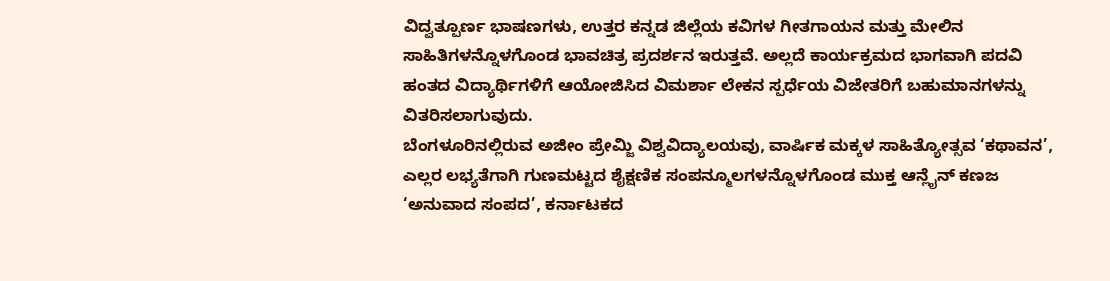ವಿದ್ವತ್ಪೂರ್ಣ ಭಾಷಣಗಳು, ಉತ್ತರ ಕನ್ನಡ ಜಿಲ್ಲೆಯ ಕವಿಗಳ ಗೀತಗಾಯನ ಮತ್ತು ಮೇಲಿನ ಸಾಹಿತಿಗಳನ್ನೊಳಗೊಂಡ ಭಾವಚಿತ್ರ ಪ್ರದರ್ಶನ ಇರುತ್ತವೆ. ಅಲ್ಲದೆ ಕಾರ್ಯಕ್ರಮದ ಭಾಗವಾಗಿ ಪದವಿ ಹಂತದ ವಿದ್ಯಾರ್ಥಿಗಳಿಗೆ ಆಯೋಜಿಸಿದ ವಿಮರ್ಶಾ ಲೇಕನ ಸ್ಪರ್ಧೆಯ ವಿಜೇತರಿಗೆ ಬಹುಮಾನಗಳನ್ನು ವಿತರಿಸಲಾಗುವುದು.
ಬೆಂಗಳೂರಿನಲ್ಲಿರುವ ಅಜೀಂ ಪ್ರೇಮ್ಜಿ ವಿಶ್ವವಿದ್ಯಾಲಯವು, ವಾರ್ಷಿಕ ಮಕ್ಕಳ ಸಾಹಿತ್ಯೋತ್ಸವ ‘ಕಥಾವನ’, ಎಲ್ಲರ ಲಭ್ಯತೆಗಾಗಿ ಗುಣಮಟ್ಟದ ಶೈಕ್ಷಣಿಕ ಸಂಪನ್ಮೂಲಗಳನ್ನೊಳಗೊಂಡ ಮುಕ್ತ ಆನ್ಲೈನ್ ಕಣಜ ‘ಅನುವಾದ ಸಂಪದ’, ಕರ್ನಾಟಕದ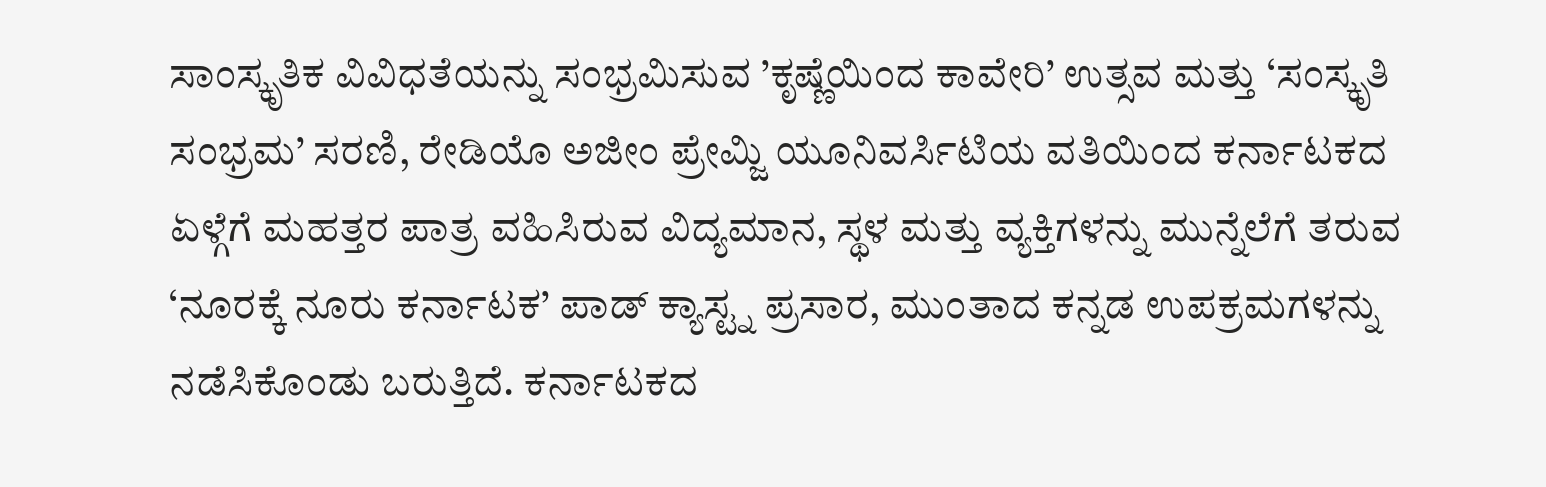ಸಾಂಸ್ಕೃತಿಕ ವಿವಿಧತೆಯನ್ನು ಸಂಭ್ರಮಿಸುವ ’ಕೃಷ್ಣೆಯಿಂದ ಕಾವೇರಿ’ ಉತ್ಸವ ಮತ್ತು ‘ಸಂಸ್ಕೃತಿ ಸಂಭ್ರಮ’ ಸರಣಿ, ರೇಡಿಯೊ ಅಜೀಂ ಪ್ರೇಮ್ಜಿ ಯೂನಿವರ್ಸಿಟಿಯ ವತಿಯಿಂದ ಕರ್ನಾಟಕದ ಏಳ್ಗೆಗೆ ಮಹತ್ತರ ಪಾತ್ರ ವಹಿಸಿರುವ ವಿದ್ಯಮಾನ, ಸ್ಥಳ ಮತ್ತು ವ್ಯಕ್ತಿಗಳನ್ನು ಮುನ್ನೆಲೆಗೆ ತರುವ ‘ನೂರಕ್ಕೆ ನೂರು ಕರ್ನಾಟಕ’ ಪಾಡ್ ಕ್ಯಾಸ್ಟ್ನ ಪ್ರಸಾರ, ಮುಂತಾದ ಕನ್ನಡ ಉಪಕ್ರಮಗಳನ್ನು ನಡೆಸಿಕೊಂಡು ಬರುತ್ತಿದೆ. ಕರ್ನಾಟಕದ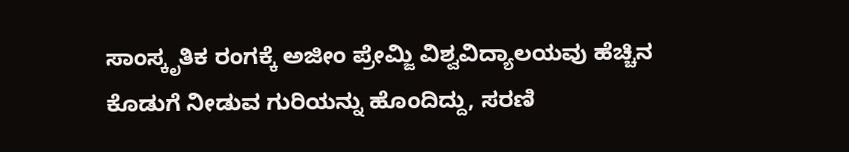ಸಾಂಸ್ಕೃತಿಕ ರಂಗಕ್ಕೆ ಅಜೀಂ ಪ್ರೇಮ್ಜಿ ವಿಶ್ವವಿದ್ಯಾಲಯವು ಹೆಚ್ಚಿನ ಕೊಡುಗೆ ನೀಡುವ ಗುರಿಯನ್ನು ಹೊಂದಿದ್ದು, ಸರಣಿ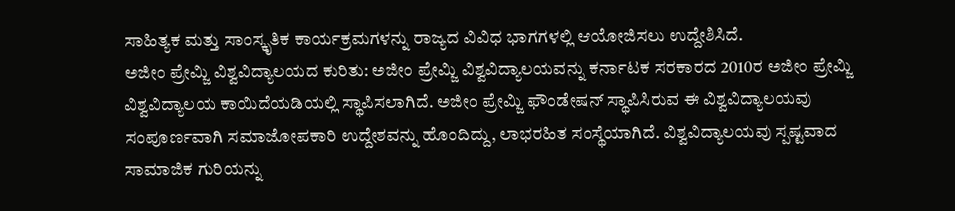ಸಾಹಿತ್ಯಕ ಮತ್ತು ಸಾಂಸ್ಕೃತಿಕ ಕಾರ್ಯಕ್ರಮಗಳನ್ನು ರಾಜ್ಯದ ವಿವಿಧ ಭಾಗಗಳಲ್ಲಿ ಆಯೋಜಿಸಲು ಉದ್ದೇಶಿಸಿದೆ.
ಅಜೀಂ ಪ್ರೇಮ್ಜಿ ವಿಶ್ವವಿದ್ಯಾಲಯದ ಕುರಿತು: ಅಜೀಂ ಪ್ರೇಮ್ಜಿ ವಿಶ್ವವಿದ್ಯಾಲಯವನ್ನು ಕರ್ನಾಟಕ ಸರಕಾರದ 2010ರ ಅಜೀಂ ಪ್ರೇಮ್ಜಿ ವಿಶ್ವವಿದ್ಯಾಲಯ ಕಾಯಿದೆಯಡಿಯಲ್ಲಿ ಸ್ಥಾಪಿಸಲಾಗಿದೆ. ಅಜೀಂ ಪ್ರೇಮ್ಜಿ ಫೌಂಡೇಷನ್ ಸ್ಥಾಪಿಸಿರುವ ಈ ವಿಶ್ವವಿದ್ಯಾಲಯವು ಸಂಪೂರ್ಣವಾಗಿ ಸಮಾಜೋಪಕಾರಿ ಉದ್ದೇಶವನ್ನು ಹೊಂದಿದ್ದು, ಲಾಭರಹಿತ ಸಂಸ್ಥೆಯಾಗಿದೆ. ವಿಶ್ವವಿದ್ಯಾಲಯವು ಸ್ಪಷ್ಟವಾದ ಸಾಮಾಜಿಕ ಗುರಿಯನ್ನು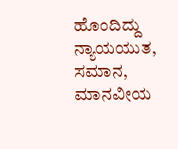ಹೊಂದಿದ್ದು ನ್ಯಾಯಯುತ, ಸಮಾನ, ಮಾನವೀಯ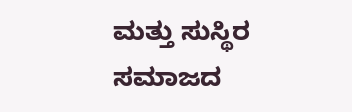ಮತ್ತು ಸುಸ್ಥಿರ ಸಮಾಜದ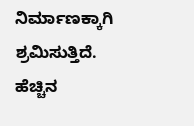ನಿರ್ಮಾಣಕ್ಕಾಗಿ ಶ್ರಮಿಸುತ್ತಿದೆ.
ಹೆಚ್ಚಿನ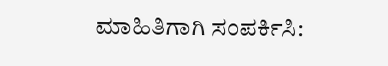ಮಾಹಿತಿಗಾಗಿ ಸಂಪರ್ಕಿಸಿ: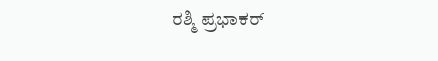ರಶ್ಮಿ ಪ್ರಭಾಕರ್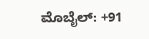ಮೊಬೈಲ್: +91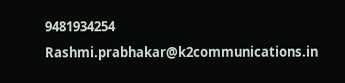9481934254
Rashmi.prabhakar@k2communications.in